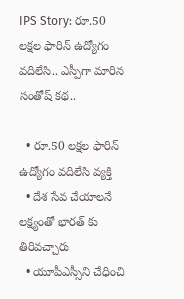IPS Story: రూ.50 లక్షల ఫారిన్ ఉద్యోగం వదిలేసి.. ఎస్పీగా మారిన సంతోష్ కథ..

  • రూ.50 లక్షల ఫారిన్ ఉద్యోగం వదిలేసి వ్యక్తి
  • దేశ సేవ చేయాలనే లక్ష్యంతో భారత్ కు తిరివచ్చారు
  • యూపీఎస్సీని చేధించి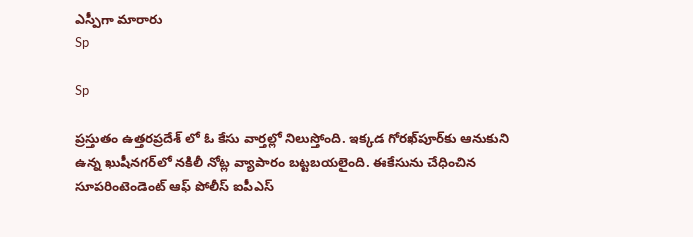ఎస్పీగా మారారు
Sp

Sp

ప్రస్తుతం ఉత్తరప్రదేశ్ లో ఓ కేసు వార్తల్లో నిలుస్తోంది. ఇక్కడ గోరఖ్‌పూర్‌కు ఆనుకుని ఉన్న ఖుషీనగర్‌లో నకిలీ నోట్ల వ్యాపారం బట్టబయలైంది. ఈకేసును చేధించిన సూపరింటెండెంట్ ఆఫ్ పోలీస్ ఐపీఎస్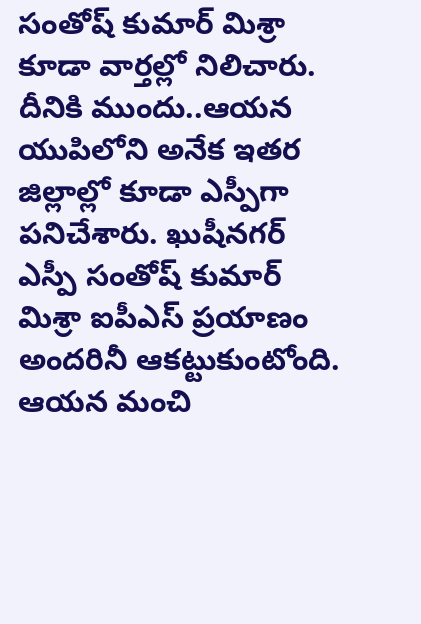సంతోష్ కుమార్ మిశ్రా కూడా వార్తల్లో నిలిచారు. దీనికి ముందు..ఆయన యుపిలోని అనేక ఇతర జిల్లాల్లో కూడా ఎస్పీగా పనిచేశారు. ఖుషీనగర్ ఎస్పీ సంతోష్ కుమార్ మిశ్రా ఐపీఎస్‌ ప్రయాణం అందరినీ ఆకట్టుకుంటోంది. ఆయన మంచి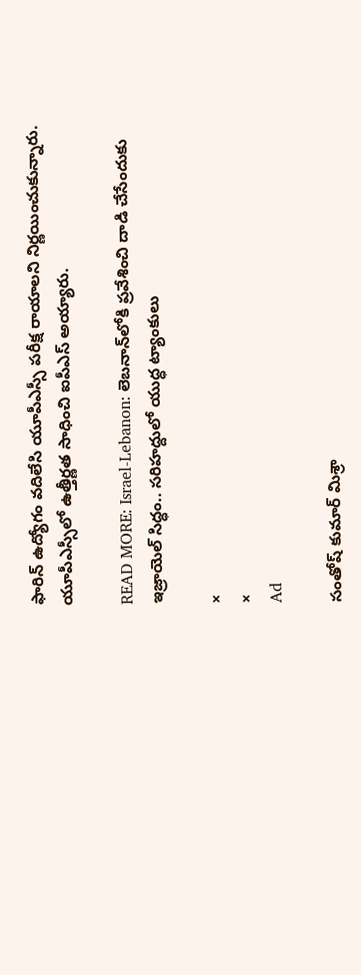ఫారిన్ ఉద్యోగం వదిలేసి యూపీఎస్సీ పరీక్ష రాయాలని నిర్ణయించుకున్నారు. యూపీఎస్సీలో ఉత్తీర్ణత సాధించి ఐపీఎస్ అయ్యారు.

READ MORE: Israel-Lebanon: లెబనాన్‌లోకి ప్రవేశించి దాడి చేసేందుకు ఇజ్రాయెల్ సిద్ధం.. సరిహద్దులో యుద్ధ ట్యాంకులు

×
×
Ad

సంతోష్ కుమార్ మిశ్రా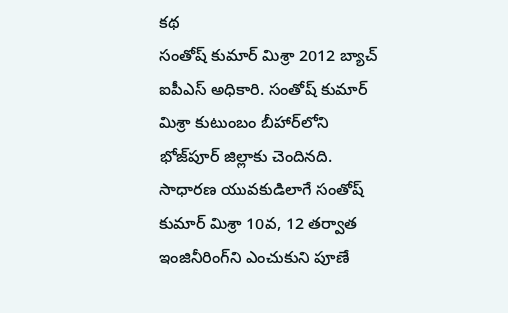కథ
సంతోష్ కుమార్ మిశ్రా 2012 బ్యాచ్ ఐపీఎస్ అధికారి. సంతోష్ కుమార్ మిశ్రా కుటుంబం బీహార్‌లోని భోజ్‌పూర్ జిల్లాకు చెందినది. సాధారణ యువకుడిలాగే సంతోష్ కుమార్ మిశ్రా 10వ, 12 తర్వాత ఇంజినీరింగ్‌ని ఎంచుకుని పూణే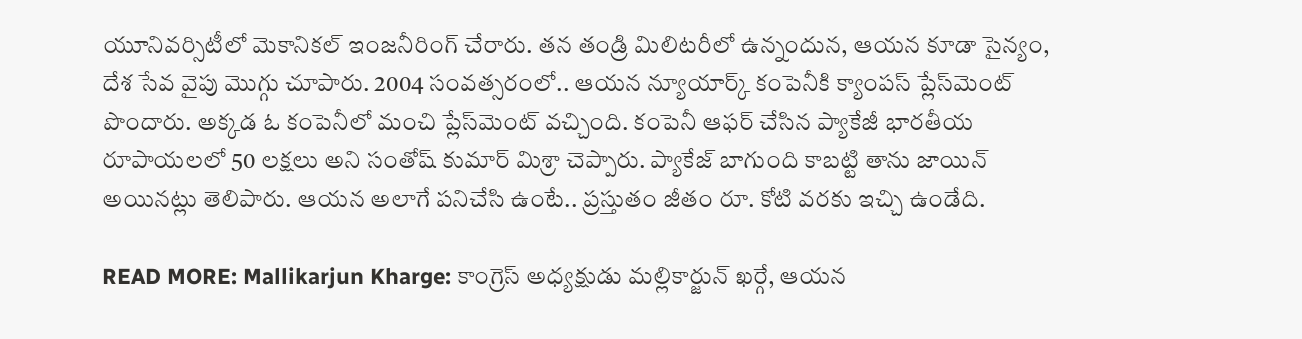యూనివర్సిటీలో మెకానికల్ ఇంజనీరింగ్ చేరారు. తన తండ్రి మిలిటరీలో ఉన్నందున, ఆయన కూడా సైన్యం, దేశ సేవ వైపు మొగ్గు చూపారు. 2004 సంవత్సరంలో.. ఆయన న్యూయార్క్ కంపెనీకి క్యాంపస్ ప్లేస్‌మెంట్ పొందారు. అక్కడ ఓ కంపెనీలో మంచి ప్లేస్‌మెంట్ వచ్చింది. కంపెనీ ఆఫర్ చేసిన ప్యాకేజీ భారతీయ రూపాయలలో 50 లక్షలు అని సంతోష్ కుమార్ మిశ్రా చెప్పారు. ప్యాకేజ్ బాగుంది కాబట్టి తాను జాయిన్ అయినట్లు తెలిపారు. ఆయన అలాగే పనిచేసి ఉంటే.. ప్రస్తుతం జీతం రూ. కోటి వరకు ఇచ్చి ఉండేది.

READ MORE: Mallikarjun Kharge: కాంగ్రెస్ అధ్యక్షుడు మల్లికార్జున్ ఖర్గే, ఆయన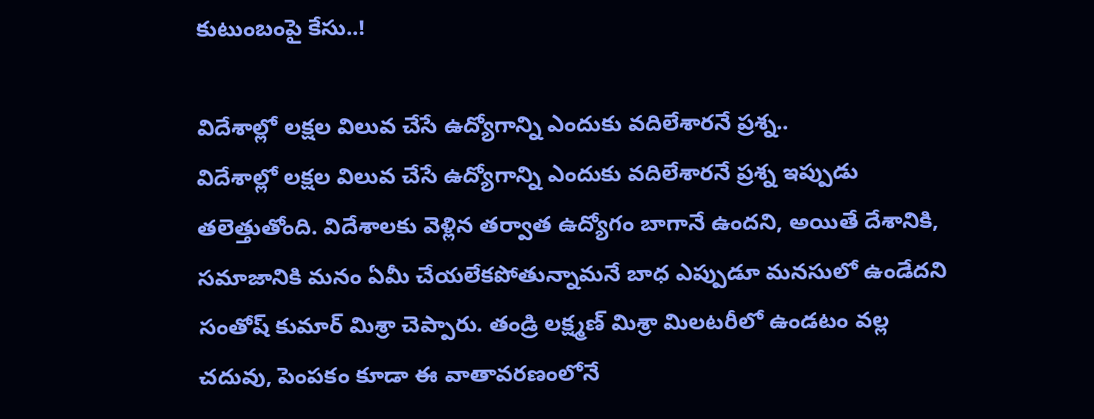కుటుంబంపై కేసు..!

విదేశాల్లో లక్షల విలువ చేసే ఉద్యోగాన్ని ఎందుకు వదిలేశారనే ప్రశ్న..
విదేశాల్లో లక్షల విలువ చేసే ఉద్యోగాన్ని ఎందుకు వదిలేశారనే ప్రశ్న ఇప్పుడు తలెత్తుతోంది. విదేశాలకు వెళ్లిన తర్వాత ఉద్యోగం బాగానే ఉందని, అయితే దేశానికి, సమాజానికి మనం ఏమీ చేయలేకపోతున్నామనే బాధ ఎప్పుడూ మనసులో ఉండేదని సంతోష్ కుమార్ మిశ్రా చెప్పారు. తండ్రి లక్ష్మణ్ మిశ్రా మిలటరీలో ఉండటం వల్ల చదువు, పెంపకం కూడా ఈ వాతావరణంలోనే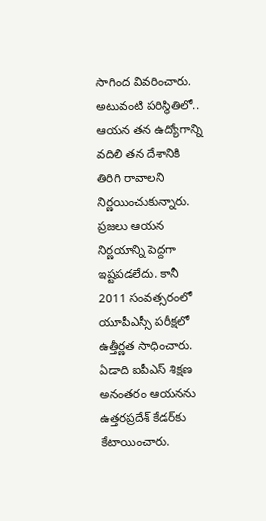సాగింద వివరించారు. అటువంటి పరిస్థితిలో.. ఆయన తన ఉద్యోగాన్ని వదిలి తన దేశానికి తిరిగి రావాలని నిర్ణయించుకున్నారు. ప్రజలు ఆయన నిర్ణయాన్ని పెద్దగా ఇష్టపడలేదు. కానీ 2011 సంవత్సరంలో యూపీఎస్సీ పరీక్షలో ఉత్తీర్ణత సాధించారు. ఏడాది ఐపీఎస్‌ శిక్షణ అనంతరం ఆయనను ఉత్తరప్రదేశ్‌ కేడర్‌కు కేటాయించారు.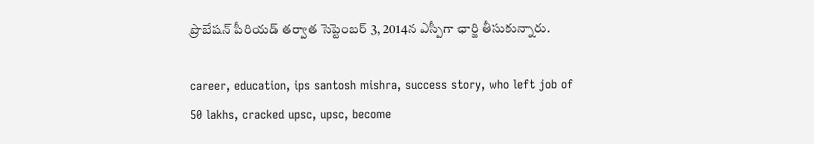ప్రొబేషన్ పీరియడ్ తర్వాత సెప్టెంబర్ 3, 2014న ఎస్పీగా ఛార్జి తీసుకున్నారు.

career, education, ips santosh mishra, success story, who left job of 50 lakhs, cracked upsc, upsc, become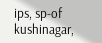ips, sp-of kushinagar,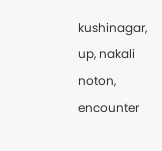kushinagar, up, nakali noton, encounter